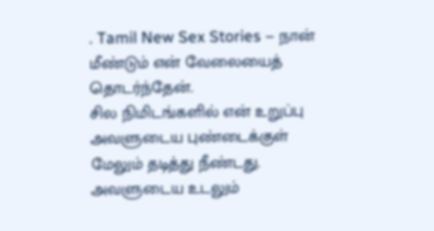. Tamil New Sex Stories – நான் மீண்டும் என் வேலையைத் தொடர்ந்தேன்.
சில நிமிடங்களில் என் உறுப்பு அவளுடைய புண்டைக்குள் மேலும் தடித்து நீண்டது.
அவளுடைய உடலும்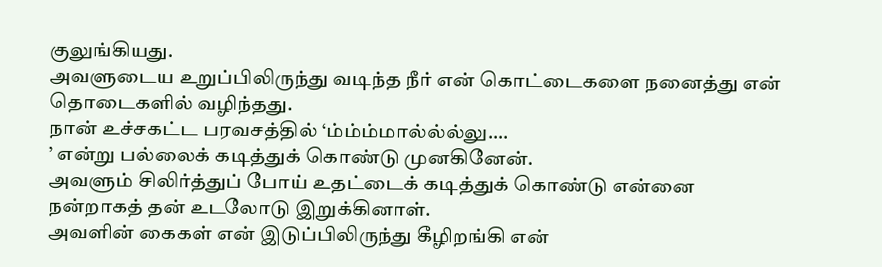குலுங்கியது.
அவளுடைய உறுப்பிலிருந்து வடிந்த நீர் என் கொட்டைகளை நனைத்து என் தொடைகளில் வழிந்தது.
நான் உச்சகட்ட பரவசத்தில் ‘ம்ம்ம்மால்ல்ல்லு….
’ என்று பல்லைக் கடித்துக் கொண்டு முனகினேன்.
அவளும் சிலிர்த்துப் போய் உதட்டைக் கடித்துக் கொண்டு என்னை நன்றாகத் தன் உடலோடு இறுக்கினாள்.
அவளின் கைகள் என் இடுப்பிலிருந்து கீழிறங்கி என்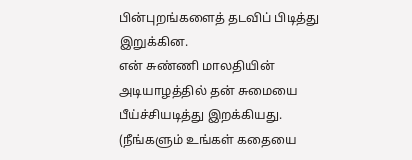பின்புறங்களைத் தடவிப் பிடித்து இறுக்கின.
என் சுண்ணி மாலதியின் அடியாழத்தில் தன் சுமையை பீய்ச்சியடித்து இறக்கியது.
(நீங்களும் உங்கள் கதையை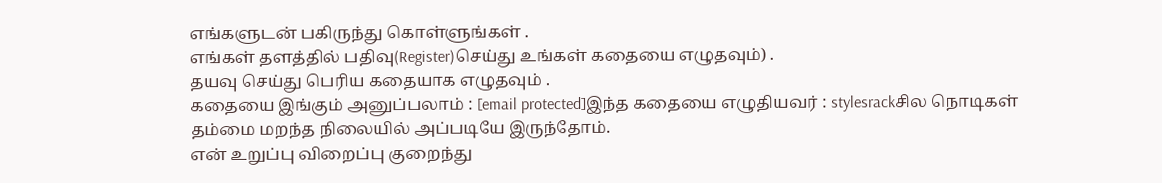எங்களுடன் பகிருந்து கொள்ளுங்கள் .
எங்கள் தளத்தில் பதிவு(Register)செய்து உங்கள் கதையை எழுதவும்) .
தயவு செய்து பெரிய கதையாக எழுதவும் .
கதையை இங்கும் அனுப்பலாம் : [email protected]இந்த கதையை எழுதியவர் : stylesrackசில நொடிகள் தம்மை மறந்த நிலையில் அப்படியே இருந்தோம்.
என் உறுப்பு விறைப்பு குறைந்து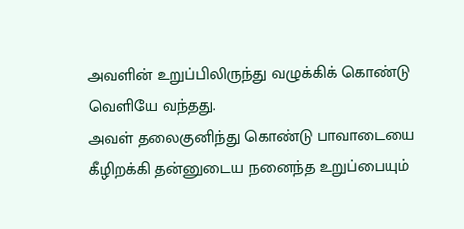அவளின் உறுப்பிலிருந்து வழுக்கிக் கொண்டு வெளியே வந்தது.
அவள் தலைகுனிந்து கொண்டு பாவாடையை கீழிறக்கி தன்னுடைய நனைந்த உறுப்பையும்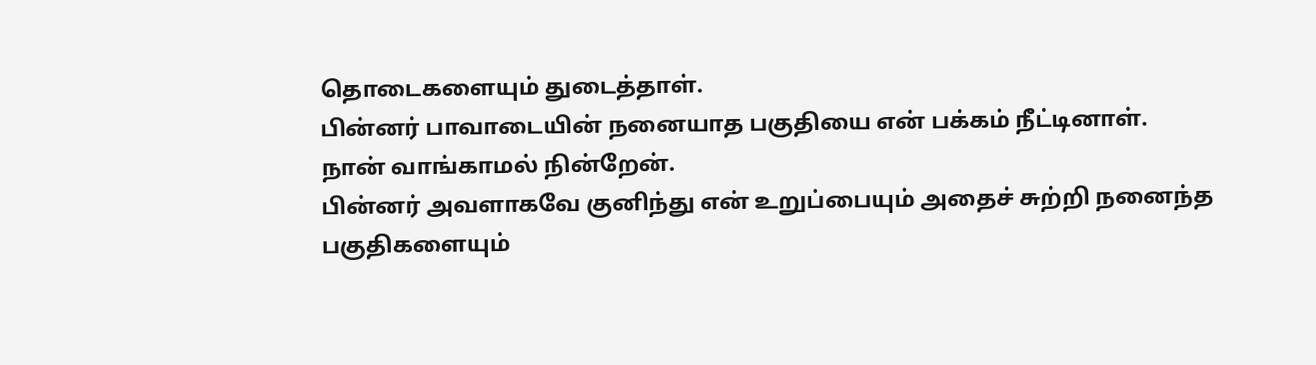தொடைகளையும் துடைத்தாள்.
பின்னர் பாவாடையின் நனையாத பகுதியை என் பக்கம் நீட்டினாள்.
நான் வாங்காமல் நின்றேன்.
பின்னர் அவளாகவே குனிந்து என் உறுப்பையும் அதைச் சுற்றி நனைந்த பகுதிகளையும்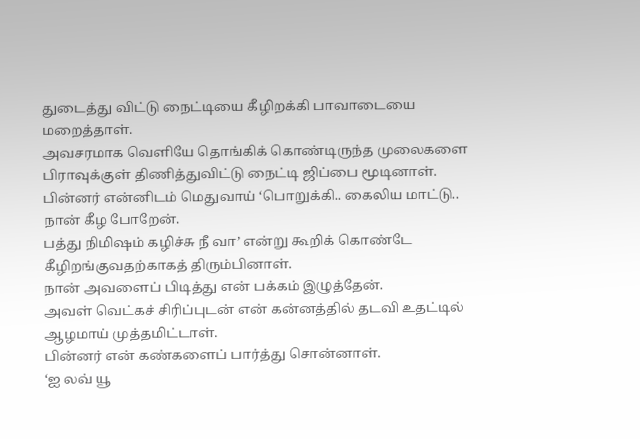துடைத்து விட்டு நைட்டியை கீழிறக்கி பாவாடையை மறைத்தாள்.
அவசரமாக வெளியே தொங்கிக் கொண்டிருந்த முலைகளை பிராவுக்குள் திணித்துவிட்டு நைட்டி ஜிப்பை மூடினாள்.
பின்னர் என்னிடம் மெதுவாய் ‘பொறுக்கி.. கைலிய மாட்டு.. நான் கீழ போறேன்.
பத்து நிமிஷம் கழிச்சு நீ வா’ என்று கூறிக் கொண்டே கீழிறங்குவதற்காகத் திரும்பினாள்.
நான் அவளைப் பிடித்து என் பக்கம் இழுத்தேன்.
அவள் வெட்கச் சிரிப்புடன் என் கன்னத்தில் தடவி உதட்டில் ஆழமாய் முத்தமிட்டாள்.
பின்னர் என் கண்களைப் பார்த்து சொன்னாள்.
‘ஐ லவ் யூ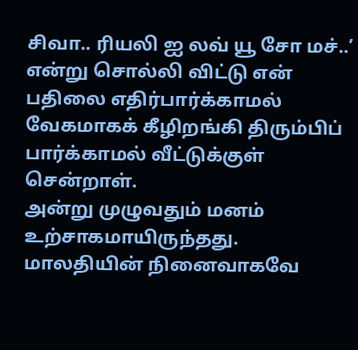சிவா.. ரியலி ஐ லவ் யூ சோ மச்..’ என்று சொல்லி விட்டு என் பதிலை எதிர்பார்க்காமல் வேகமாகக் கீழிறங்கி திரும்பிப் பார்க்காமல் வீட்டுக்குள் சென்றாள்.
அன்று முழுவதும் மனம் உற்சாகமாயிருந்தது.
மாலதியின் நினைவாகவே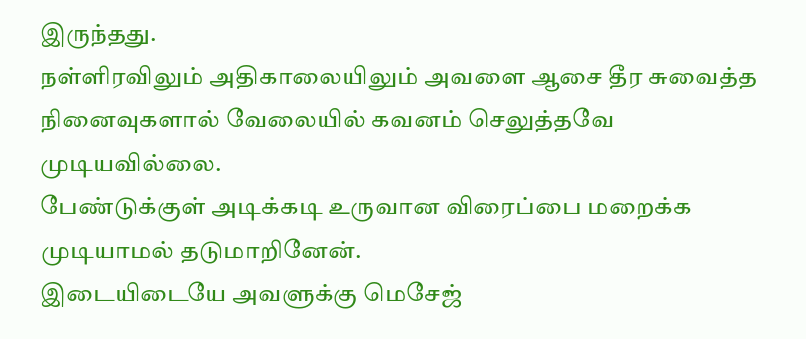இருந்தது.
நள்ளிரவிலும் அதிகாலையிலும் அவளை ஆசை தீர சுவைத்த நினைவுகளால் வேலையில் கவனம் செலுத்தவே முடியவில்லை.
பேண்டுக்குள் அடிக்கடி உருவான விரைப்பை மறைக்க முடியாமல் தடுமாறினேன்.
இடையிடையே அவளுக்கு மெசேஜ்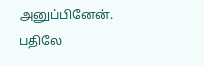அனுப்பினேன்.
பதிலே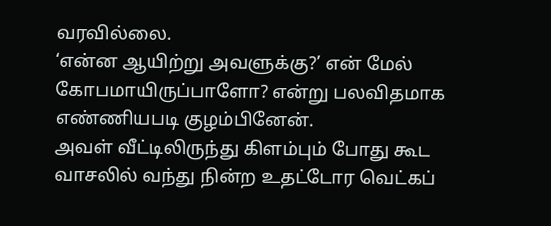வரவில்லை.
‘என்ன ஆயிற்று அவளுக்கு?’ என் மேல் கோபமாயிருப்பாளோ? என்று பலவிதமாக எண்ணியபடி குழம்பினேன்.
அவள் வீட்டிலிருந்து கிளம்பும் போது கூட வாசலில் வந்து நின்ற உதட்டோர வெட்கப்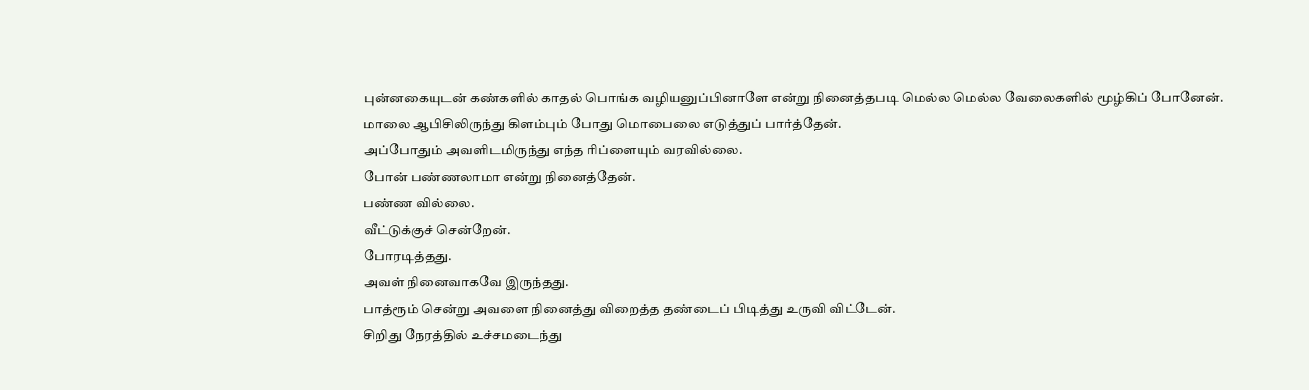புன்னகையுடன் கண்களில் காதல் பொங்க வழியனுப்பினாளே என்று நினைத்தபடி மெல்ல மெல்ல வேலைகளில் மூழ்கிப் போனேன்.
மாலை ஆபிசிலிருந்து கிளம்பும் போது மொபைலை எடுத்துப் பார்த்தேன்.
அப்போதும் அவளிடமிருந்து எந்த ரிப்ளையும் வரவில்லை.
போன் பண்ணலாமா என்று நினைத்தேன்.
பண்ண வில்லை.
வீட்டுக்குச் சென்றேன்.
போரடித்தது.
அவள் நினைவாகவே இருந்தது.
பாத்ரூம் சென்று அவளை நினைத்து விறைத்த தண்டைப் பிடித்து உருவி விட்டேன்.
சிறிது நேரத்தில் உச்சமடைந்து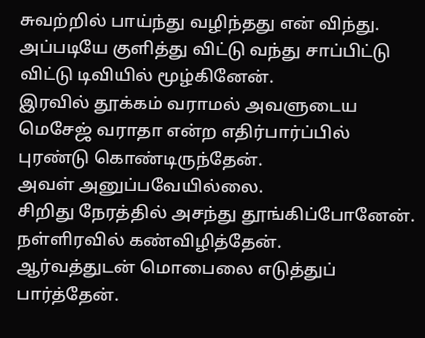சுவற்றில் பாய்ந்து வழிந்தது என் விந்து.
அப்படியே குளித்து விட்டு வந்து சாப்பிட்டு விட்டு டிவியில் மூழ்கினேன்.
இரவில் தூக்கம் வராமல் அவளுடைய மெசேஜ் வராதா என்ற எதிர்பார்ப்பில் புரண்டு கொண்டிருந்தேன்.
அவள் அனுப்பவேயில்லை.
சிறிது நேரத்தில் அசந்து தூங்கிப்போனேன்.
நள்ளிரவில் கண்விழித்தேன்.
ஆர்வத்துடன் மொபைலை எடுத்துப் பார்த்தேன்.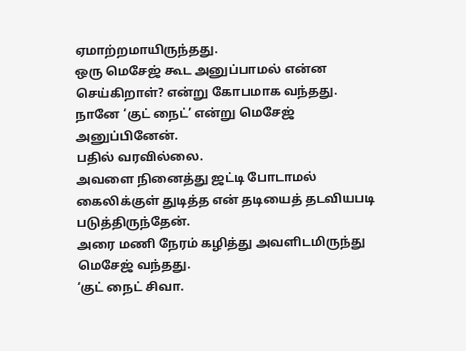ஏமாற்றமாயிருந்தது.
ஒரு மெசேஜ் கூட அனுப்பாமல் என்ன செய்கிறாள்? என்று கோபமாக வந்தது.
நானே ‘குட் நைட்’ என்று மெசேஜ் அனுப்பினேன்.
பதில் வரவில்லை.
அவளை நினைத்து ஜட்டி போடாமல் கைலிக்குள் துடித்த என் தடியைத் தடவியபடி படுத்திருந்தேன்.
அரை மணி நேரம் கழித்து அவளிடமிருந்து மெசேஜ் வந்தது.
‘குட் நைட் சிவா.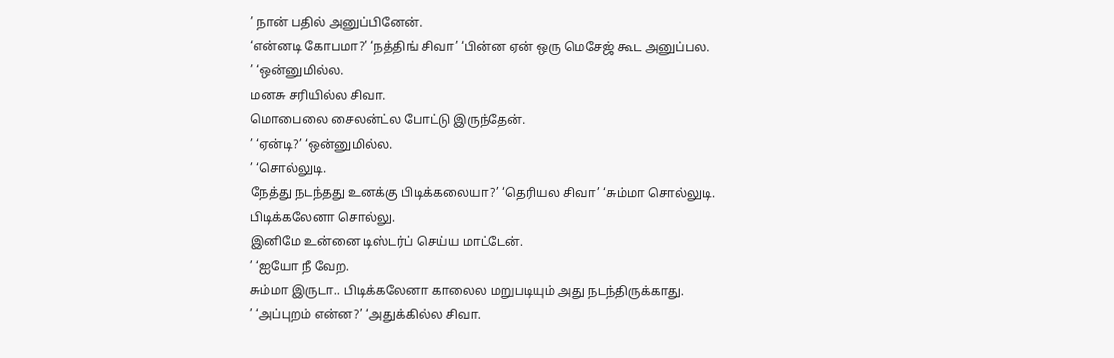’ நான் பதில் அனுப்பினேன்.
‘என்னடி கோபமா?’ ‘நத்திங் சிவா’ ‘பின்ன ஏன் ஒரு மெசேஜ் கூட அனுப்பல.
’ ‘ஒன்னுமில்ல.
மனசு சரியில்ல சிவா.
மொபைலை சைலன்ட்ல போட்டு இருந்தேன்.
’ ‘ஏன்டி?’ ‘ஒன்னுமில்ல.
’ ‘சொல்லுடி.
நேத்து நடந்தது உனக்கு பிடிக்கலையா?’ ‘தெரியல சிவா’ ‘சும்மா சொல்லுடி.
பிடிக்கலேனா சொல்லு.
இனிமே உன்னை டிஸ்டர்ப் செய்ய மாட்டேன்.
’ ‘ஐயோ நீ வேற.
சும்மா இருடா.. பிடிக்கலேனா காலைல மறுபடியும் அது நடந்திருக்காது.
’ ‘அப்புறம் என்ன?’ ‘அதுக்கில்ல சிவா.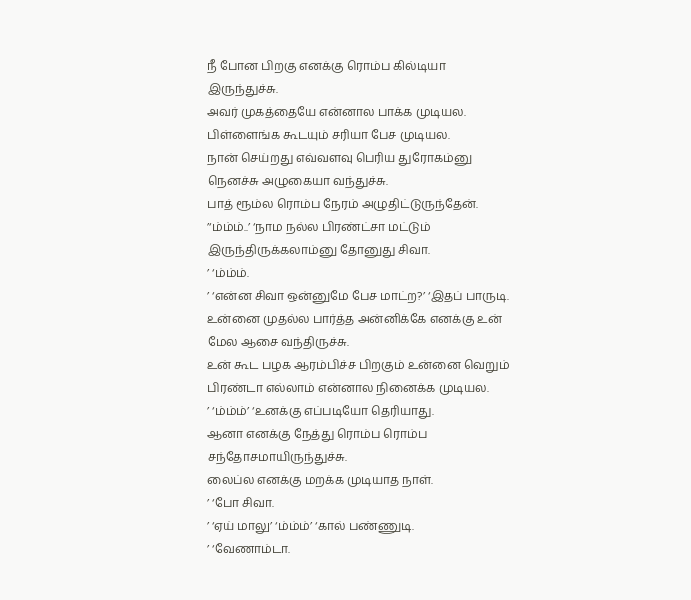நீ போன பிறகு எனக்கு ரொம்ப கில்டியா இருந்துச்சு.
அவர் முகத்தையே என்னால பாக்க முடியல.
பிள்ளைங்க கூடயும் சரியா பேச முடியல.
நான் செய்றது எவ்வளவு பெரிய துரோகம்னு நெனச்சு அழுகையா வந்துச்சு.
பாத் ரூம்ல ரொம்ப நேரம் அழுதிட்டுருந்தேன்.
’‘ம்ம்ம்..’ ‘நாம நல்ல பிரண்ட்சா மட்டும் இருந்திருக்கலாம்னு தோனுது சிவா.
’ ‘ம்ம்ம்.
’ ‘என்ன சிவா ஒன்னுமே பேச மாட்ற?’ ‘இதப் பாருடி.
உன்னை முதல்ல பார்த்த அன்னிக்கே எனக்கு உன் மேல ஆசை வந்திருச்சு.
உன் கூட பழக ஆரம்பிச்ச பிறகும் உன்னை வெறும் பிரண்டா எல்லாம் என்னால நினைக்க முடியல.
’ ‘ம்ம்ம்’ ‘உனக்கு எப்படியோ தெரியாது.
ஆனா எனக்கு நேத்து ரொம்ப ரொம்ப சந்தோசமாயிருந்துச்சு.
லைப்ல எனக்கு மறக்க முடியாத நாள்.
’ ‘போ சிவா.
’ ‘ஏய் மாலு’ ‘ம்ம்ம்’ ‘கால் பண்ணுடி.
’ ‘வேணாம்டா.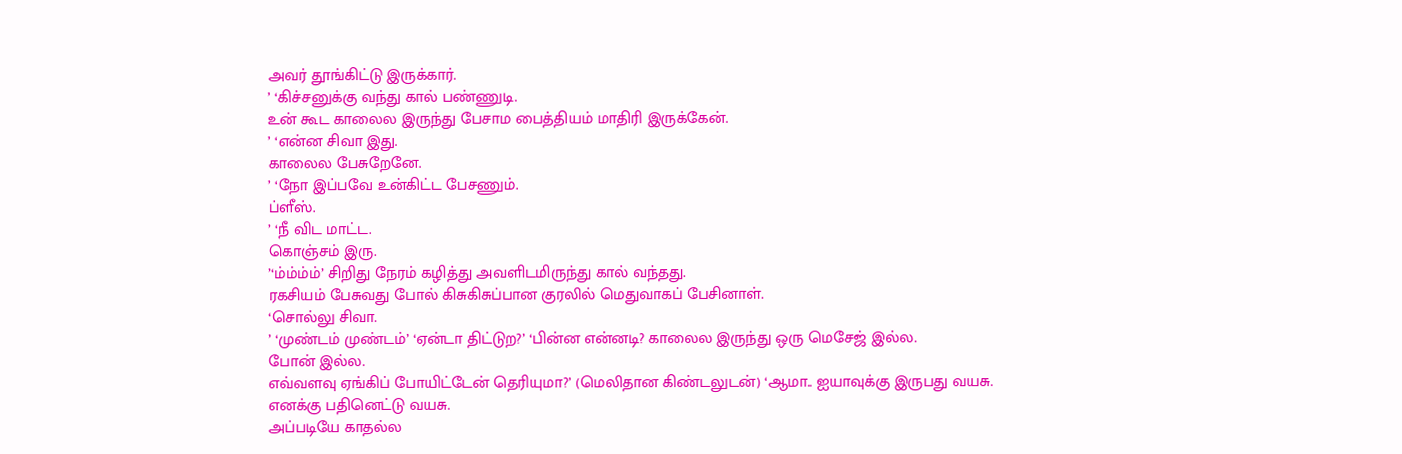அவர் தூங்கிட்டு இருக்கார்.
’ ‘கிச்சனுக்கு வந்து கால் பண்ணுடி.
உன் கூட காலைல இருந்து பேசாம பைத்தியம் மாதிரி இருக்கேன்.
’ ‘என்ன சிவா இது.
காலைல பேசுறேனே.
’ ‘நோ இப்பவே உன்கிட்ட பேசணும்.
ப்ளீஸ்.
’ ‘நீ விட மாட்ட.
கொஞ்சம் இரு.
’‘ம்ம்ம்ம்’ சிறிது நேரம் கழித்து அவளிடமிருந்து கால் வந்தது.
ரகசியம் பேசுவது போல் கிசுகிசுப்பான குரலில் மெதுவாகப் பேசினாள்.
‘சொல்லு சிவா.
’ ‘முண்டம் முண்டம்’ ‘ஏன்டா திட்டுற?’ ‘பின்ன என்னடி? காலைல இருந்து ஒரு மெசேஜ் இல்ல.
போன் இல்ல.
எவ்வளவு ஏங்கிப் போயிட்டேன் தெரியுமா?’ (மெலிதான கிண்டலுடன்) ‘ஆமா.. ஐயாவுக்கு இருபது வயசு.
எனக்கு பதினெட்டு வயசு.
அப்படியே காதல்ல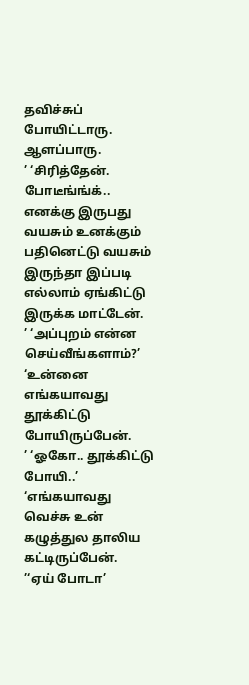தவிச்சுப் போயிட்டாரு.
ஆளப்பாரு.
’ ‘சிரித்தேன்.
போடீங்ங்க்.. எனக்கு இருபது வயசும் உனக்கும் பதினெட்டு வயசும் இருந்தா இப்படி எல்லாம் ஏங்கிட்டு இருக்க மாட்டேன்.
’ ‘அப்புறம் என்ன செய்வீங்களாம்?’ ‘உன்னை எங்கயாவது தூக்கிட்டு போயிருப்பேன்.
’ ‘ஓகோ.. தூக்கிட்டு போயி..’ ‘எங்கயாவது வெச்சு உன் கழுத்துல தாலிய கட்டிருப்பேன்.
’‘ஏய் போடா’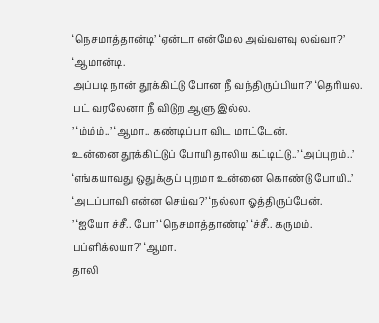‘நெசமாத்தான்டி’ ‘ஏன்டா என்மேல அவ்வளவு லவ்வா?’ ‘ஆமான்டி.
அப்படி நான் தூக்கிட்டு போன நீ வந்திருப்பியா?’ ‘தெரியல.
பட் வரலேனா நீ விடுற ஆளு இல்ல.
’ ‘ம்ம்ம்..’ ‘ஆமா.. கண்டிப்பா விட மாட்டேன்.
உன்னை தூக்கிட்டுப் போயி தாலிய கட்டிட்டு..’ ‘அப்புறம்..’ ‘எங்கயாவது ஒதுக்குப் புறமா உன்னை கொண்டு போயி..’ ‘அடப்பாவி என்ன செய்வ?’ ‘நல்லா ஓத்திருப்பேன்.
’ ‘ஐயோ ச்சீ.. போ’ ‘நெசமாத்தாண்டி’ ‘ச்சீ.. கருமம்.
பப்ளிக்லயா?’ ‘ஆமா.
தாலி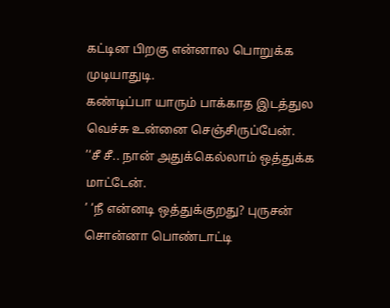கட்டின பிறகு என்னால பொறுக்க முடியாதுடி.
கண்டிப்பா யாரும் பாக்காத இடத்துல வெச்சு உன்னை செஞ்சிருப்பேன்.
’‘சீ சீ.. நான் அதுக்கெல்லாம் ஒத்துக்க மாட்டேன்.
’ ‘நீ என்னடி ஒத்துக்குறது? புருசன் சொன்னா பொண்டாட்டி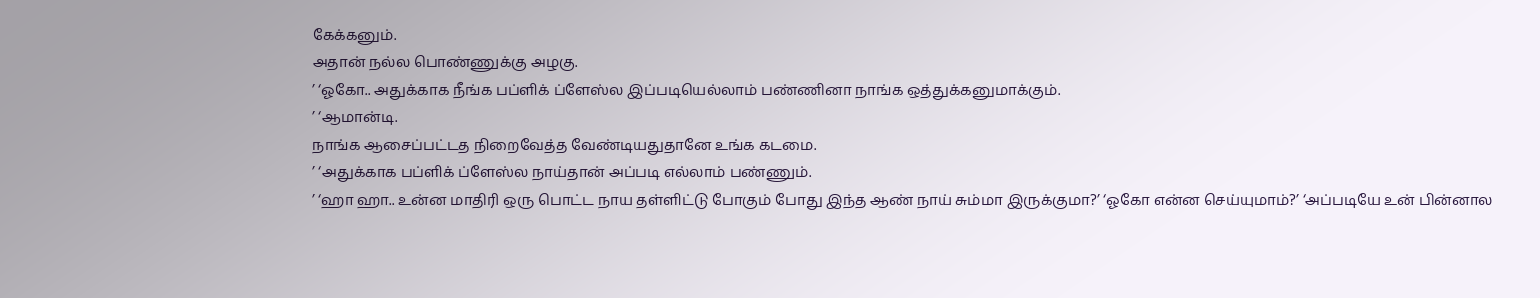கேக்கனும்.
அதான் நல்ல பொண்ணுக்கு அழகு.
’ ‘ஓகோ.. அதுக்காக நீங்க பப்ளிக் ப்ளேஸ்ல இப்படியெல்லாம் பண்ணினா நாங்க ஒத்துக்கனுமாக்கும்.
’ ‘ஆமான்டி.
நாங்க ஆசைப்பட்டத நிறைவேத்த வேண்டியதுதானே உங்க கடமை.
’ ‘அதுக்காக பப்ளிக் ப்ளேஸ்ல நாய்தான் அப்படி எல்லாம் பண்ணும்.
’ ‘ஹா ஹா.. உன்ன மாதிரி ஒரு பொட்ட நாய தள்ளிட்டு போகும் போது இந்த ஆண் நாய் சும்மா இருக்குமா?’ ‘ஓகோ என்ன செய்யுமாம்?’ ‘அப்படியே உன் பின்னால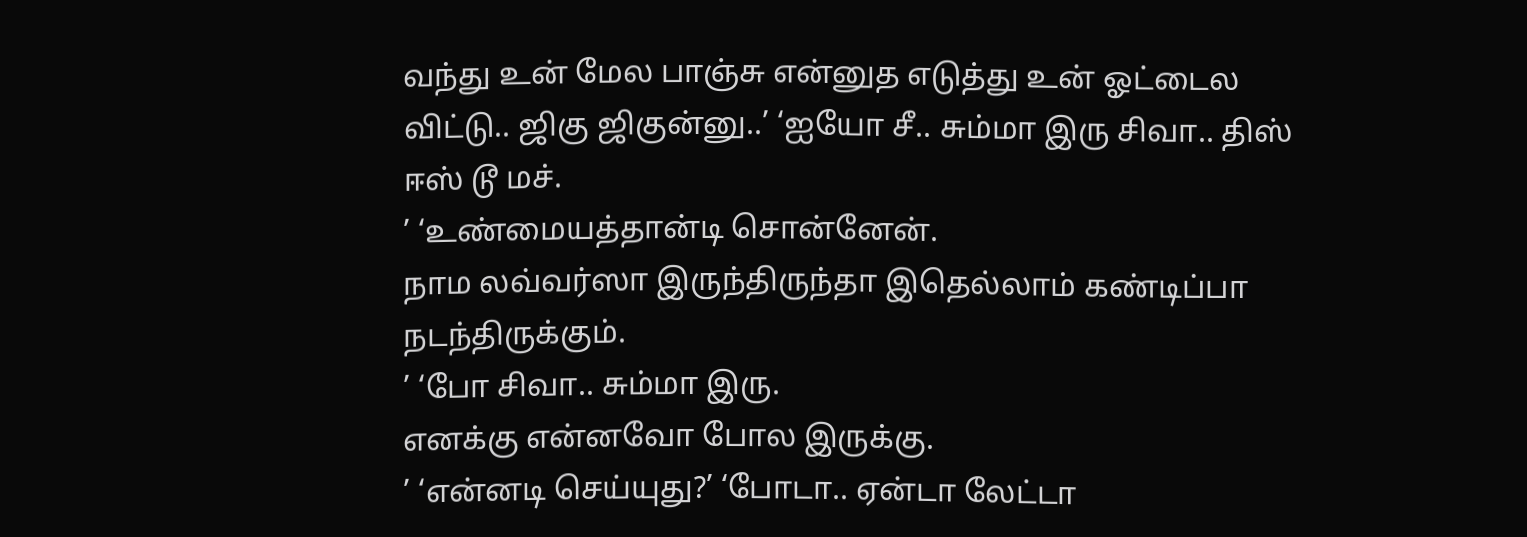வந்து உன் மேல பாஞ்சு என்னுத எடுத்து உன் ஓட்டைல விட்டு.. ஜிகு ஜிகுன்னு..’ ‘ஐயோ சீ.. சும்மா இரு சிவா.. திஸ் ஈஸ் டூ மச்.
’ ‘உண்மையத்தான்டி சொன்னேன்.
நாம லவ்வர்ஸா இருந்திருந்தா இதெல்லாம் கண்டிப்பா நடந்திருக்கும்.
’ ‘போ சிவா.. சும்மா இரு.
எனக்கு என்னவோ போல இருக்கு.
’ ‘என்னடி செய்யுது?’ ‘போடா.. ஏன்டா லேட்டா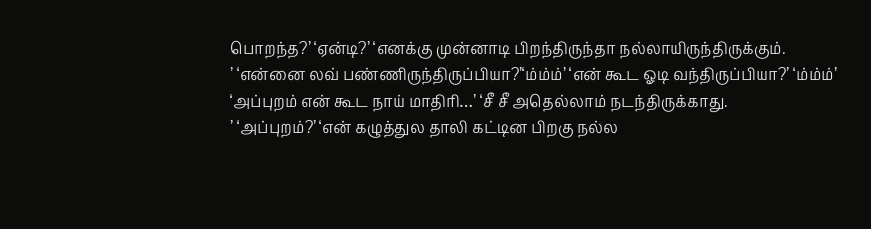பொறந்த?’ ‘ஏன்டி?’ ‘எனக்கு முன்னாடி பிறந்திருந்தா நல்லாயிருந்திருக்கும்.
’ ‘என்னை லவ் பண்ணிருந்திருப்பியா?’‘ம்ம்ம்’ ‘என் கூட ஓடி வந்திருப்பியா?’ ‘ம்ம்ம்’ ‘அப்புறம் என் கூட நாய் மாதிரி…’ ‘சீ சீ அதெல்லாம் நடந்திருக்காது.
’ ‘அப்புறம்?’ ‘என் கழுத்துல தாலி கட்டின பிறகு நல்ல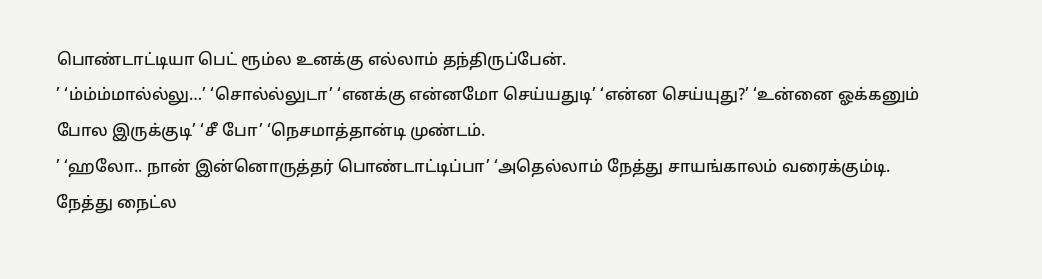பொண்டாட்டியா பெட் ரூம்ல உனக்கு எல்லாம் தந்திருப்பேன்.
’ ‘ம்ம்ம்மால்ல்லு…’ ‘சொல்ல்லுடா’ ‘எனக்கு என்னமோ செய்யதுடி’ ‘என்ன செய்யுது?’ ‘உன்னை ஓக்கனும் போல இருக்குடி’ ‘சீ போ’ ‘நெசமாத்தான்டி முண்டம்.
’ ‘ஹலோ.. நான் இன்னொருத்தர் பொண்டாட்டிப்பா’ ‘அதெல்லாம் நேத்து சாயங்காலம் வரைக்கும்டி.
நேத்து நைட்ல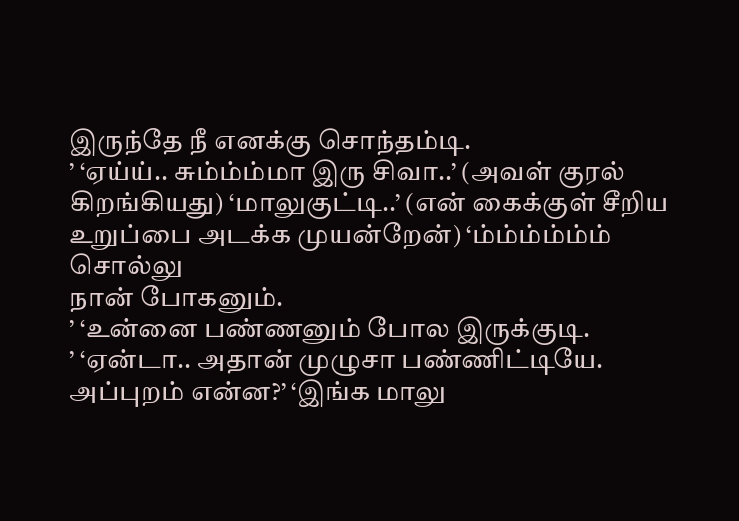இருந்தே நீ எனக்கு சொந்தம்டி.
’ ‘ஏய்ய்.. சும்ம்ம்மா இரு சிவா..’ (அவள் குரல் கிறங்கியது) ‘மாலுகுட்டி..’ (என் கைக்குள் சீறிய உறுப்பை அடக்க முயன்றேன்) ‘ம்ம்ம்ம்ம்ம் சொல்லு
நான் போகனும்.
’ ‘உன்னை பண்ணனும் போல இருக்குடி.
’ ‘ஏன்டா.. அதான் முழுசா பண்ணிட்டியே.
அப்புறம் என்ன?’ ‘இங்க மாலு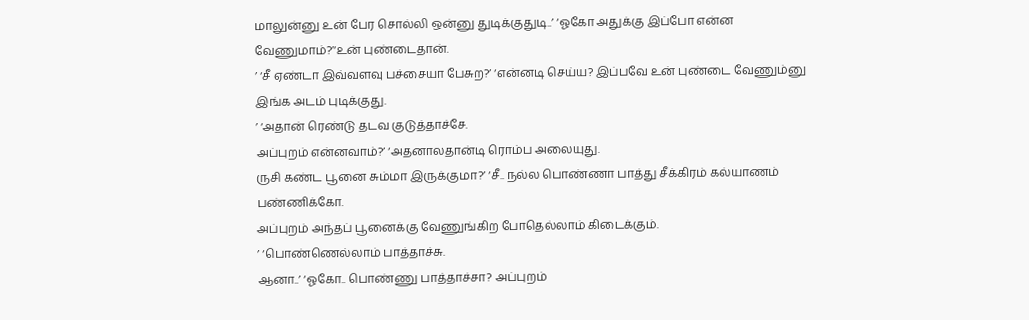மாலுன்னு உன் பேர சொல்லி ஒன்னு துடிக்குதுடி..’ ‘ஓகோ அதுக்கு இப்போ என்ன வேணுமாம்?’‘உன் புண்டைதான்.
’ ‘சீ ஏண்டா இவ்வளவு பச்சையா பேசுற?’ ‘என்னடி செய்ய? இப்பவே உன் புண்டை வேணும்னு இங்க அடம் புடிக்குது.
’ ‘அதான் ரெண்டு தடவ குடுத்தாச்சே.
அப்புறம் என்னவாம்?’ ‘அதனாலதான்டி ரொம்ப அலையுது.
ருசி கண்ட பூனை சும்மா இருக்குமா?’ ‘சீ.. நல்ல பொண்ணா பாத்து சீக்கிரம் கல்யாணம் பண்ணிக்கோ.
அப்புறம் அந்தப் பூனைக்கு வேணுங்கிற போதெல்லாம் கிடைக்கும்.
’ ‘பொண்ணெல்லாம் பாத்தாச்சு.
ஆனா..’ ‘ஓகோ.. பொண்ணு பாத்தாச்சா? அப்புறம்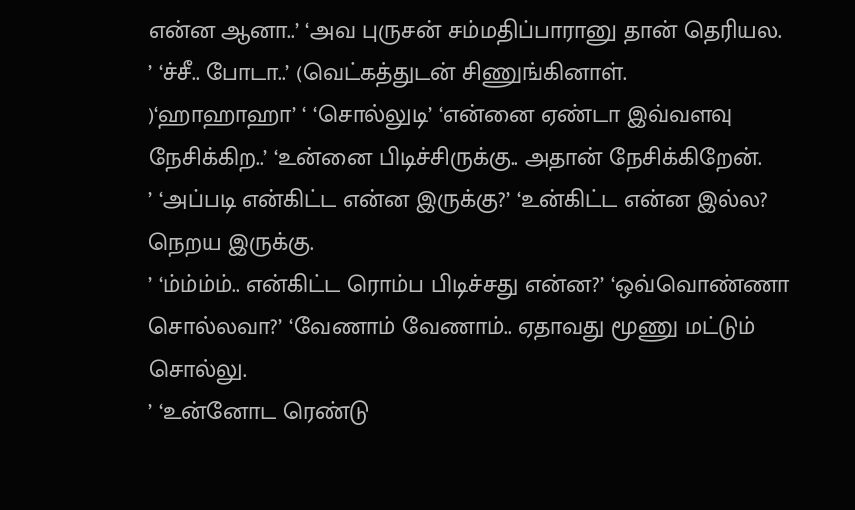என்ன ஆனா..’ ‘அவ புருசன் சம்மதிப்பாரானு தான் தெரியல.
’ ‘ச்சீ.. போடா..’ (வெட்கத்துடன் சிணுங்கினாள்.
)‘ஹாஹாஹா’ ‘ ‘சொல்லுடி’ ‘என்னை ஏண்டா இவ்வளவு நேசிக்கிற..’ ‘உன்னை பிடிச்சிருக்கு.. அதான் நேசிக்கிறேன்.
’ ‘அப்படி என்கிட்ட என்ன இருக்கு?’ ‘உன்கிட்ட என்ன இல்ல? நெறய இருக்கு.
’ ‘ம்ம்ம்ம்.. என்கிட்ட ரொம்ப பிடிச்சது என்ன?’ ‘ஒவ்வொண்ணா சொல்லவா?’ ‘வேணாம் வேணாம்.. ஏதாவது மூணு மட்டும் சொல்லு.
’ ‘உன்னோட ரெண்டு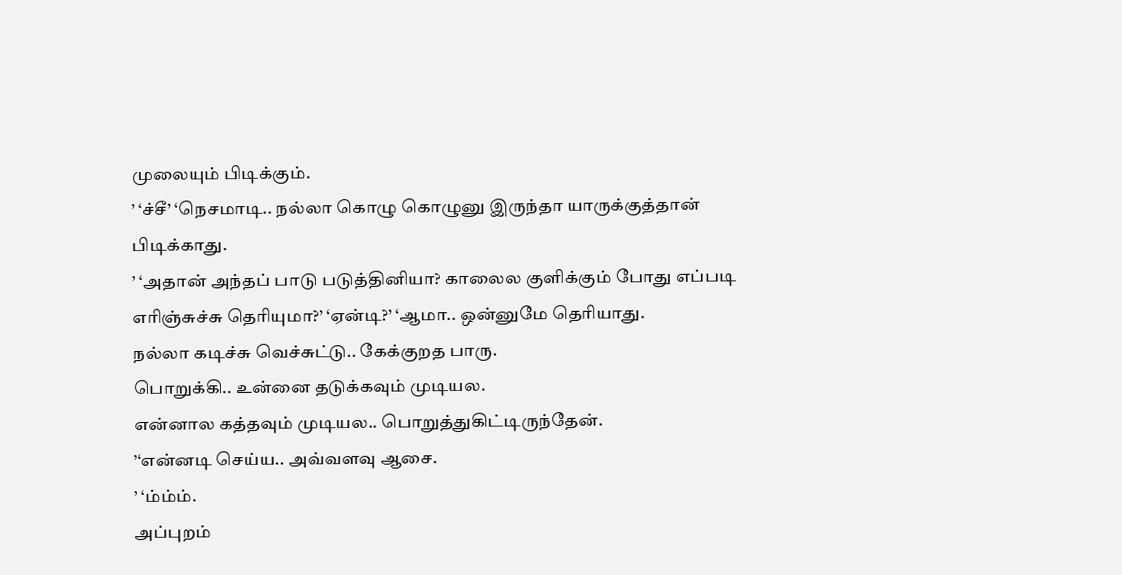முலையும் பிடிக்கும்.
’ ‘ச்சீ’ ‘நெசமாடி.. நல்லா கொழு கொழுனு இருந்தா யாருக்குத்தான் பிடிக்காது.
’ ‘அதான் அந்தப் பாடு படுத்தினியா? காலைல குளிக்கும் போது எப்படி எரிஞ்சுச்சு தெரியுமா?’ ‘ஏன்டி?’ ‘ஆமா.. ஒன்னுமே தெரியாது.
நல்லா கடிச்சு வெச்சுட்டு.. கேக்குறத பாரு.
பொறுக்கி.. உன்னை தடுக்கவும் முடியல.
என்னால கத்தவும் முடியல.. பொறுத்துகிட்டிருந்தேன்.
’‘என்னடி செய்ய.. அவ்வளவு ஆசை.
’ ‘ம்ம்ம்.
அப்புறம்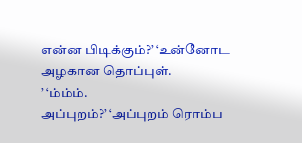என்ன பிடிக்கும்?’ ‘உன்னோட அழகான தொப்புள்.
’ ‘ம்ம்ம்.
அப்புறம்?’ ‘அப்புறம் ரொம்ப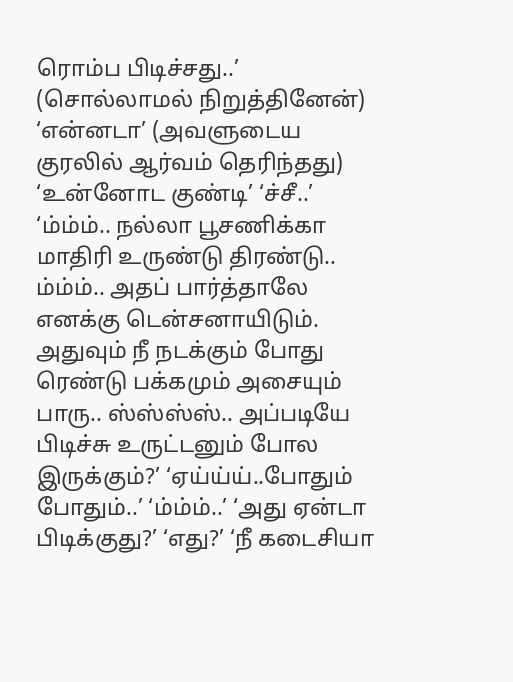ரொம்ப பிடிச்சது..’ (சொல்லாமல் நிறுத்தினேன்) ‘என்னடா’ (அவளுடைய குரலில் ஆர்வம் தெரிந்தது) ‘உன்னோட குண்டி’ ‘ச்சீ..’ ‘ம்ம்ம்.. நல்லா பூசணிக்கா மாதிரி உருண்டு திரண்டு.. ம்ம்ம்.. அதப் பார்த்தாலே எனக்கு டென்சனாயிடும்.
அதுவும் நீ நடக்கும் போது ரெண்டு பக்கமும் அசையும் பாரு.. ஸ்ஸ்ஸ்ஸ்.. அப்படியே பிடிச்சு உருட்டனும் போல இருக்கும்?’ ‘ஏய்ய்ய்..போதும் போதும்..’ ‘ம்ம்ம்..’ ‘அது ஏன்டா பிடிக்குது?’ ‘எது?’ ‘நீ கடைசியா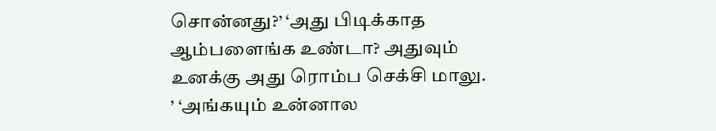சொன்னது?’ ‘அது பிடிக்காத ஆம்பளைங்க உண்டா? அதுவும் உனக்கு அது ரொம்ப செக்சி மாலு.
’ ‘அங்கயும் உன்னால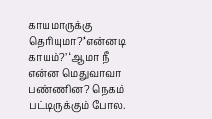காயமாருக்கு தெரியுமா?’‘என்னடி காயம்?’ ‘ஆமா நீ என்ன மெதுவாவா பண்ணின? நெகம் பட்டிருக்கும் போல.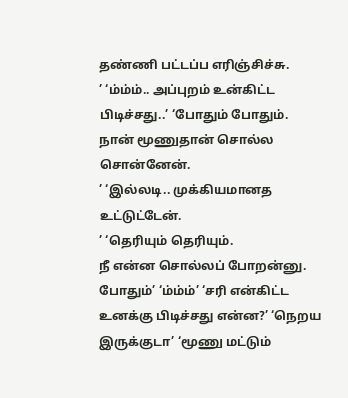தண்ணி பட்டப்ப எரிஞ்சிச்சு.
’ ‘ம்ம்ம்.. அப்புறம் உன்கிட்ட பிடிச்சது..’ ‘போதும் போதும்.
நான் மூணுதான் சொல்ல சொன்னேன்.
’ ‘இல்லடி.. முக்கியமானத உட்டுட்டேன்.
’ ‘தெரியும் தெரியும்.
நீ என்ன சொல்லப் போறன்னு.
போதும்’ ‘ம்ம்ம்’ ‘சரி என்கிட்ட உனக்கு பிடிச்சது என்ன?’ ‘நெறய இருக்குடா’ ‘மூணு மட்டும்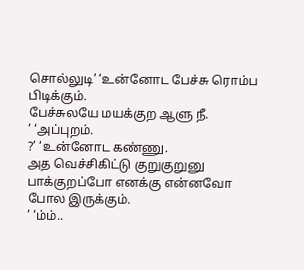சொல்லுடி’ ‘உன்னோட பேச்சு ரொம்ப பிடிக்கும்.
பேச்சுலயே மயக்குற ஆளு நீ.
’ ‘அப்புறம்.
?’ ‘உன்னோட கண்ணு.
அத வெச்சிகிட்டு குறுகுறுனு பாக்குறப்போ எனக்கு என்னவோ போல இருக்கும்.
’ ‘ம்ம்..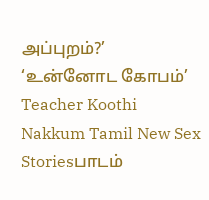அப்புறம்?’ ‘உன்னோட கோபம்’ Teacher Koothi Nakkum Tamil New Sex Storiesபாடம்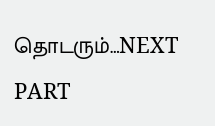தொடரும்…NEXT PART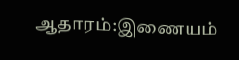ஆதாரம்:இணையம்